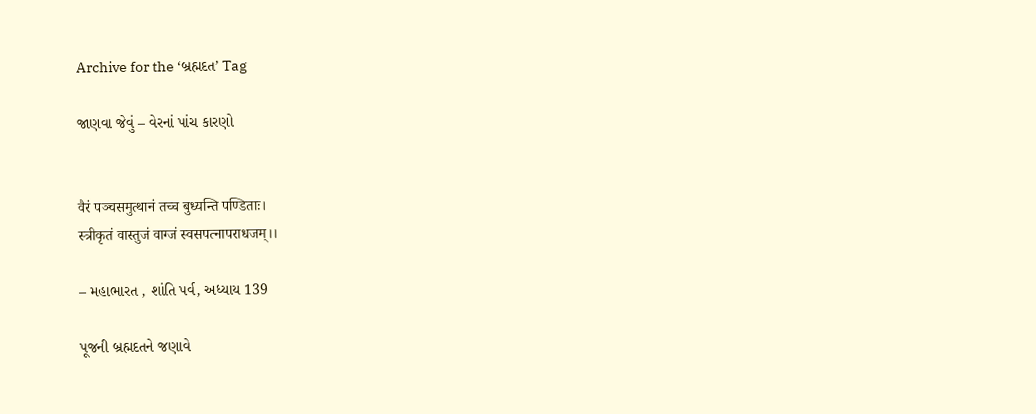Archive for the ‘બ્રહ્મદત’ Tag

જાણવા જેવું – વેરનાં પાંચ કારણો


वैरं पञ्चसमुत्थानं तच्च बुध्यन्ति पण्डिताः।
स्त्रीकृतं वास्तुजं वाग्जं स्वसपत्नापराधजम्।।

– મહાભારત , શાંતિ પર્વ, અધ્યાય 139

પૂજની બ્રહ્મદતને જણાવે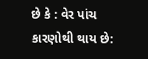છે કે : વેર પાંચ કારણોથી થાય છે: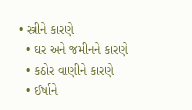• સ્ત્રીને કારણે
  • ઘર અને જમીનને કારણે
  • કઠોર વાણીને કારણે
  • ઈર્ષાને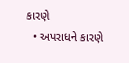કારણે
  • અપરાધને કારણે